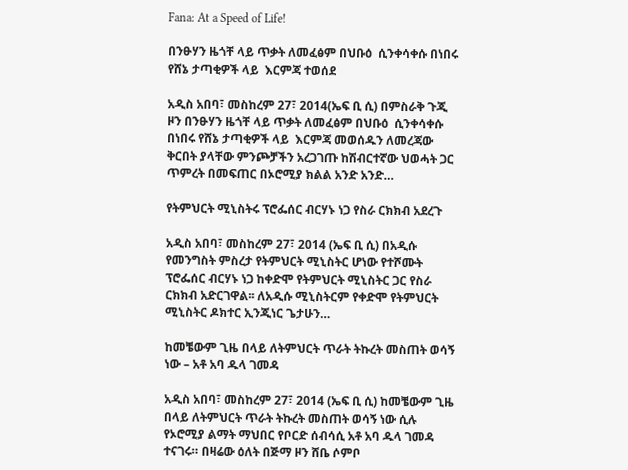Fana: At a Speed of Life!

በንፁሃን ዜጎቸ ላይ ጥቃት ለመፈፅም በህቡዕ  ሲንቀሳቀሱ በነበሩ የሸኔ ታጣቂዎች ላይ  እርምጃ ተወሰደ

አዲስ አበባ፣ መስከረም 27፣ 2014(ኤፍ ቢ ሲ) በምስራቅ ጉጂ ዞን በንፁሃን ዜጎቸ ላይ ጥቃት ለመፈፅም በህቡዕ  ሲንቀሳቀሱ በነበሩ የሸኔ ታጣቂዎች ላይ  እርምጃ መወሰዱን ለመረጃው ቅርበት ያላቸው ምንጮቻችን አረጋገጡ ከሽብርተኛው ህወሓት ጋር ጥምረት በመፍጠር በኦሮሚያ ክልል አንድ አንድ…

የትምህርት ሚኒስትሩ ፕሮፌሰር ብርሃኑ ነጋ የስራ ርክክብ አደረጉ

አዲስ አበባ፣ መስከረም 27፣ 2014 (ኤፍ ቢ ሲ) በአዲሱ የመንግስት ምስረታ የትምህርት ሚኒስትር ሆነው የተሾሙት ፕሮፌሰር ብርሃኑ ነጋ ከቀድሞ የትምህርት ሚኒስትር ጋር የስራ ርክክብ አድርገዋል፡፡ ለአዲሱ ሚኒስትርም የቀድሞ የትምህርት ሚኒስትር ዶክተር ኢንጂነር ጌታሁን…

ከመቼውም ጊዜ በላይ ለትምህርት ጥራት ትኩረት መስጠት ወሳኝ ነው – አቶ አባ ዱላ ገመዳ

አዲስ አበባ፣ መስከረም 27፣ 2014 (ኤፍ ቢ ሲ) ከመቼውም ጊዜ በላይ ለትምህርት ጥራት ትኩረት መስጠት ወሳኝ ነው ሲሉ የኦሮሚያ ልማት ማህበር የቦርድ ሰብሳሲ አቶ አባ ዱላ ገመዳ ተናገሩ። በዛሬው ዕለት በጅማ ዞን ሸቤ ሶምቦ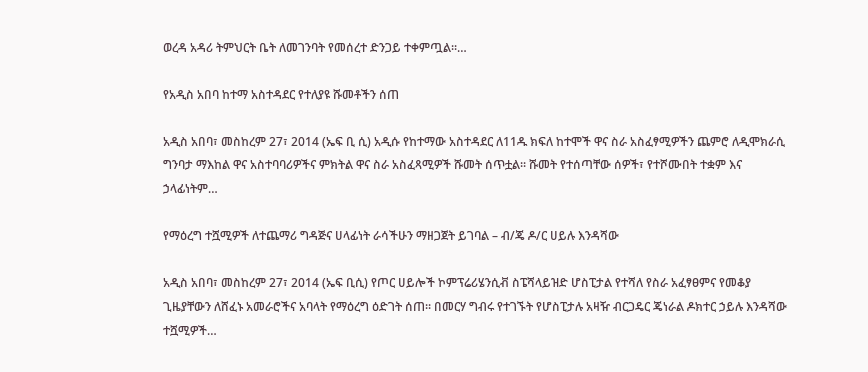ወረዳ አዳሪ ትምህርት ቤት ለመገንባት የመሰረተ ድንጋይ ተቀምጧል፡፡…

የአዲስ አበባ ከተማ አስተዳደር የተለያዩ ሹመቶችን ሰጠ

አዲስ አበባ፣ መስከረም 27፣ 2014 (ኤፍ ቢ ሲ) አዲሱ የከተማው አስተዳደር ለ11ዱ ክፍለ ከተሞች ዋና ስራ አስፈፃሚዎችን ጨምሮ ለዲሞክራሲ ግንባታ ማእከል ዋና አስተባባሪዎችና ምክትል ዋና ስራ አስፈጻሚዎች ሹመት ሰጥቷል፡፡ ሹመት የተሰጣቸው ሰዎች፣ የተሾሙበት ተቋም እና ኃላፊነትም…

የማዕረግ ተሿሚዎች ለተጨማሪ ግዳጅና ሀላፊነት ራሳችሁን ማዘጋጀት ይገባል – ብ/ጄ ዶ/ር ሀይሉ እንዳሻው

አዲስ አበባ፣ መስከረም 27፣ 2014 (ኤፍ ቢሲ) የጦር ሀይሎች ኮምፕሬሪሄንሲቭ ስፔሻላይዝድ ሆስፒታል የተሻለ የስራ አፈፃፀምና የመቆያ ጊዜያቸውን ለሸፈኑ አመራሮችና አባላት የማዕረግ ዕድገት ሰጠ፡፡ በመርሃ ግብሩ የተገኙት የሆስፒታሉ አዛዥ ብርጋዴር ጄነራል ዶክተር ኃይሉ እንዳሻው ተሿሚዎች…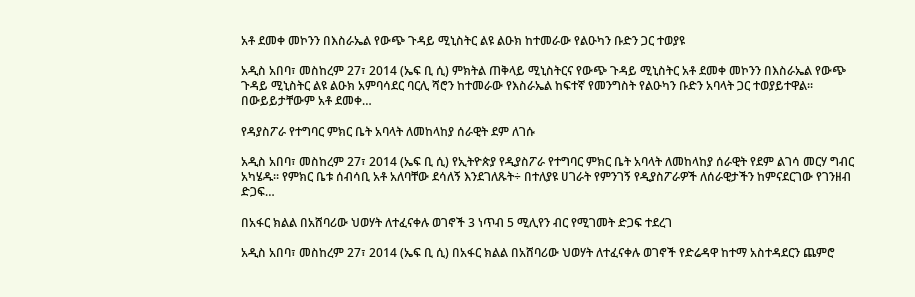አቶ ደመቀ መኮንን በእስራኤል የውጭ ጉዳይ ሚኒስትር ልዩ ልዑክ ከተመራው የልዑካን ቡድን ጋር ተወያዩ

አዲስ አበባ፣ መስከረም 27፣ 2014 (ኤፍ ቢ ሲ) ምክትል ጠቅላይ ሚኒስትርና የውጭ ጉዳይ ሚኒስትር አቶ ደመቀ መኮንን በእስራኤል የውጭ ጉዳይ ሚኒስትር ልዩ ልዑክ አምባሳደር ባርሊ ሻሮን ከተመራው የእስራኤል ከፍተኛ የመንግስት የልዑካን ቡድን አባላት ጋር ተወያይተዋል፡፡ በውይይታቸውም አቶ ደመቀ…

የዳያስፖራ የተግባር ምክር ቤት አባላት ለመከላከያ ሰራዊት ደም ለገሱ

አዲስ አበባ፣ መስከረም 27፣ 2014 (ኤፍ ቢ ሲ) የኢትዮጵያ የዲያስፖራ የተግባር ምክር ቤት አባላት ለመከላከያ ሰራዊት የደም ልገሳ መርሃ ግብር አካሄዱ፡፡ የምክር ቤቱ ሰብሳቢ አቶ አለባቸው ደሳለኝ እንደገለጹት÷ በተለያዩ ሀገራት የምንገኝ የዲያስፖራዎች ለሰራዊታችን ከምናደርገው የገንዘብ ድጋፍ…

በአፋር ክልል በአሸባሪው ህወሃት ለተፈናቀሉ ወገኖች 3 ነጥብ 5 ሚሊየን ብር የሚገመት ድጋፍ ተደረገ

አዲስ አበባ፣ መስከረም 27፣ 2014 (ኤፍ ቢ ሲ) በአፋር ክልል በአሸባሪው ህወሃት ለተፈናቀሉ ወገኖች የድሬዳዋ ከተማ አስተዳደርን ጨምሮ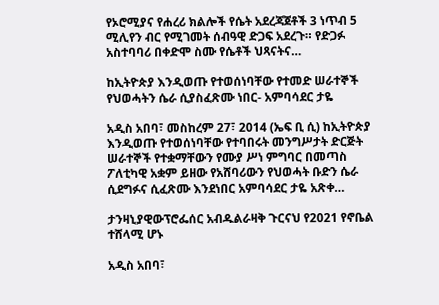የኦሮሚያና የሐረሪ ክልሎች የሴት አደረጃጀቶች 3 ነጥብ 5 ሚሊየን ብር የሚገመት ሰብዓዊ ድጋፍ አደረጉ። የድጋፉ አስተባባሪ በቀድሞ ስሙ የሴቶች ህጻናትና…

ከኢትዮጵያ እንዲወጡ የተወሰነባቸው የተመድ ሠራተኞች የህወሓትን ሴራ ሲያስፈጽሙ ነበር- አምባሳደር ታዬ

አዲስ አበባ፣ መስከረም 27፣ 2014 (ኤፍ ቢ ሲ) ከኢትዮጵያ እንዲወጡ የተወሰነባቸው የተባበሩት መንግሥታት ድርጅት ሠራተኞች የተቋማቸውን የሙያ ሥነ ምግባር በመጣስ ፖለቲካዊ አቋም ይዘው የአሸባሪውን የህወሓት ቡድን ሴራ ሲደግፉና ሲፈጽሙ እንደነበር አምባሳደር ታዬ አጽቀ…

ታንዛኒያዊውፕሮፌሰር አብዱልራዛቅ ጉርናህ የ2021 የኖቤል ተሸላሚ ሆኑ

አዲስ አበባ፣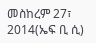መስከረም 27፣ 2014(ኤፍ ቢ ሲ)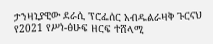ታንዛኒያዊው ደራሲ ፕሮፌሰር አብዱልራዛቅ ጉርናህ የ2021 የሥነ-ፅሁፍ ዘርፍ ተሸላሚ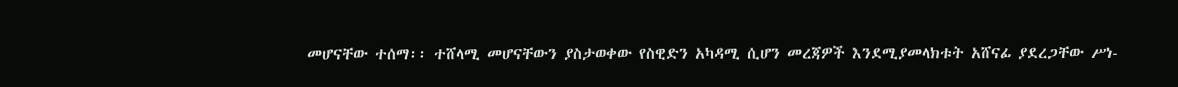መሆናቸው ተሰማ፡፡ ተሸላሚ መሆናቸውን ያስታወቀው የስዊድን አካዳሚ ሲሆን መረጃዎች እንደሚያመላክቱት አሸናፊ ያደረጋቸው ሥነ-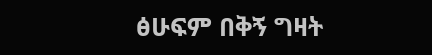ፅሁፍም በቅኝ ግዛት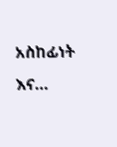አስከፊነት እና…